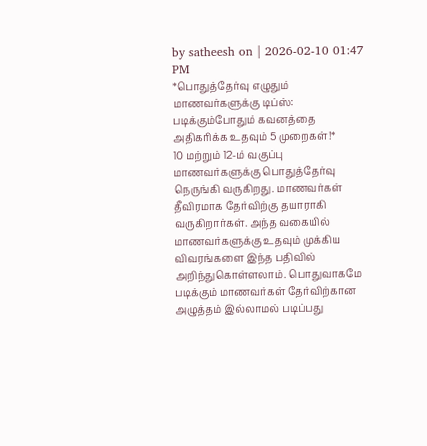by satheesh on | 2026-02-10 01:47 PM
*பொதுத்தேர்வு எழுதும் மாணவர்களுக்கு டிப்ஸ்: படிக்கும்போதும் கவனத்தை அதிகரிக்க உதவும் 5 முறைகள்!*
10 மற்றும் 12-ம் வகுப்பு மாணவர்களுக்கு பொதுத்தேர்வு நெருங்கி வருகிறது. மாணவர்கள் தீவிரமாக தேர்விற்கு தயாராகி வருகிறார்கள். அந்த வகையில் மாணவர்களுக்கு உதவும் முக்கிய விவரங்களை இந்த பதிவில் அறிந்துகொள்ளலாம். பொதுவாகமே படிக்கும் மாணவர்கள் தேர்விற்கான அழுத்தம் இல்லாமல் படிப்பது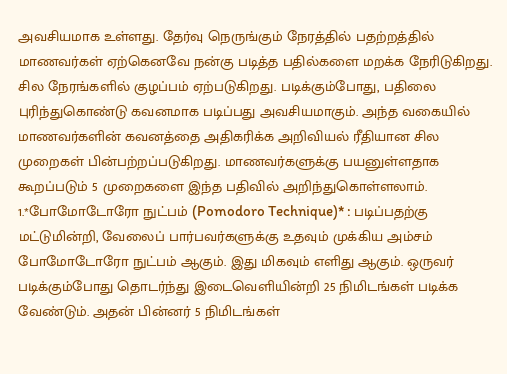அவசியமாக உள்ளது. தேர்வு நெருங்கும் நேரத்தில் பதற்றத்தில் மாணவர்கள் ஏற்கெனவே நன்கு படித்த பதில்களை மறக்க நேரிடுகிறது. சில நேரங்களில் குழப்பம் ஏற்படுகிறது. படிக்கும்போது, பதிலை புரிந்துகொண்டு கவனமாக படிப்பது அவசியமாகும். அந்த வகையில் மாணவர்களின் கவனத்தை அதிகரிக்க அறிவியல் ரீதியான சில முறைகள் பின்பற்றப்படுகிறது. மாணவர்களுக்கு பயனுள்ளதாக கூறப்படும் 5 முறைகளை இந்த பதிவில் அறிந்துகொள்ளலாம்.
1.*போமோடோரோ நுட்பம் (Pomodoro Technique)* : படிப்பதற்கு மட்டுமின்றி, வேலைப் பார்பவர்களுக்கு உதவும் முக்கிய அம்சம் போமோடோரோ நுட்பம் ஆகும். இது மிகவும் எளிது ஆகும். ஒருவர் படிக்கும்போது தொடர்ந்து இடைவெளியின்றி 25 நிமிடங்கள் படிக்க வேண்டும். அதன் பின்னர் 5 நிமிடங்கள்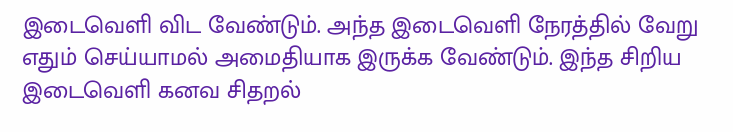இடைவெளி விட வேண்டும். அந்த இடைவெளி நேரத்தில் வேறு எதும் செய்யாமல் அமைதியாக இருக்க வேண்டும். இந்த சிறிய இடைவெளி கனவ சிதறல்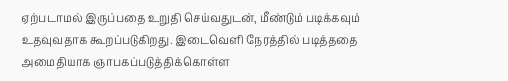ஏற்படாமல் இருப்பதை உறுதி செய்வதுடன், மீண்டும் படிக்கவும் உதவுவதாக கூறப்படுகிறது. இடைவெளி நேரத்தில் படித்ததை அமைதியாக ஞாபகப்படுத்திக்கொள்ள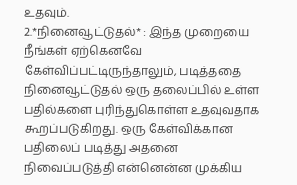உதவும்.
2.*நினைவூட்டுதல்* : இந்த முறையை நீங்கள் ஏற்கெனவே கேள்விப்பட்டிருந்தாலும், படித்ததை நினைவூட்டுதல் ஒரு தலைப்பில் உள்ள பதில்களை புரிந்துகொள்ள உதவுவதாக கூறப்படுகிறது. ஒரு கேள்விக்கான பதிலைப் படித்து அதனை நிவைப்படுத்தி என்னென்ன முக்கிய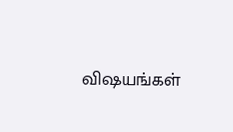விஷயங்கள்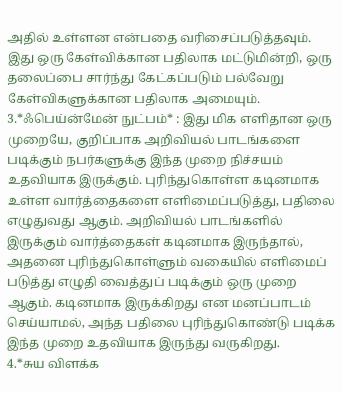அதில் உள்ளன என்பதை வரிசைப்படுத்தவும். இது ஒரு கேள்விக்கான பதிலாக மட்டுமின்றி, ஒரு தலைப்பை சார்ந்து கேட்கப்படும் பல்வேறு கேள்விகளுக்கான பதிலாக அமையும்.
3.*ஃபெய்ன்மேன் நுட்பம்* : இது மிக எளிதான ஒரு முறையே, குறிப்பாக அறிவியல் பாடங்களை படிக்கும் நபர்களுக்கு இந்த முறை நிச்சயம் உதவியாக இருக்கும். புரிந்துகொள்ள கடினமாக உள்ள வார்த்தைகளை எளிமைப்படுத்து, பதிலை எழுதுவது ஆகும். அறிவியல் பாடங்களில் இருக்கும் வார்த்தைகள் கடினமாக இருந்தால், அதனை புரிந்துகொள்ளும் வகையில் எளிமைப் படுத்து எழுதி வைத்துப் படிக்கும் ஒரு முறை ஆகும். கடினமாக இருக்கிறது என மனப்பாடம் செய்யாமல், அந்த பதிலை புரிந்துகொண்டு படிக்க இந்த முறை உதவியாக இருந்து வருகிறது.
4.*சுய விளக்க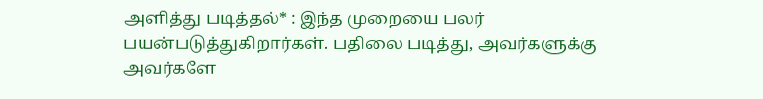அளித்து படித்தல்* : இந்த முறையை பலர் பயன்படுத்துகிறார்கள். பதிலை படித்து, அவர்களுக்கு அவர்களே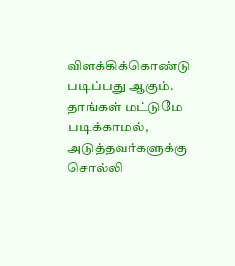விளக்கிக்கொண்டு படிப்பது ஆகும். தாங்கள் மட்டுமே படிக்காமல், அடுத்தவர்களுக்கு சொல்லி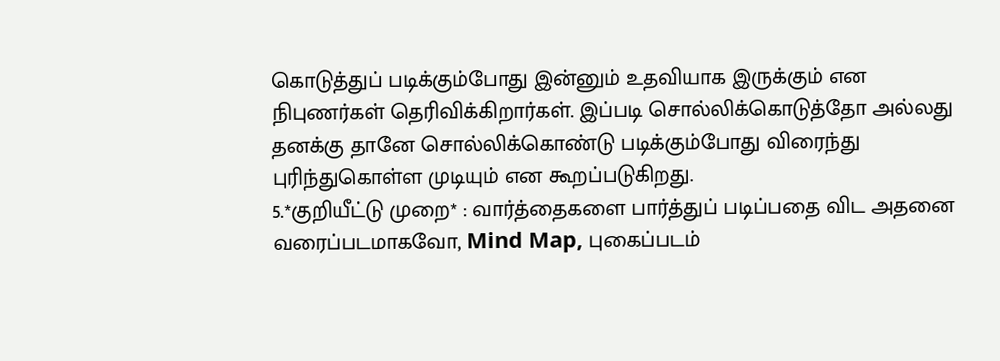கொடுத்துப் படிக்கும்போது இன்னும் உதவியாக இருக்கும் என நிபுணர்கள் தெரிவிக்கிறார்கள். இப்படி சொல்லிக்கொடுத்தோ அல்லது தனக்கு தானே சொல்லிக்கொண்டு படிக்கும்போது விரைந்து புரிந்துகொள்ள முடியும் என கூறப்படுகிறது.
5.*குறியீட்டு முறை* : வார்த்தைகளை பார்த்துப் படிப்பதை விட அதனை வரைப்படமாகவோ, Mind Map, புகைப்படம்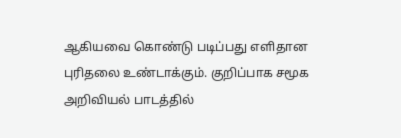ஆகியவை கொண்டு படிப்பது எளிதான புரிதலை உண்டாக்கும். குறிப்பாக சமூக அறிவியல் பாடத்தில்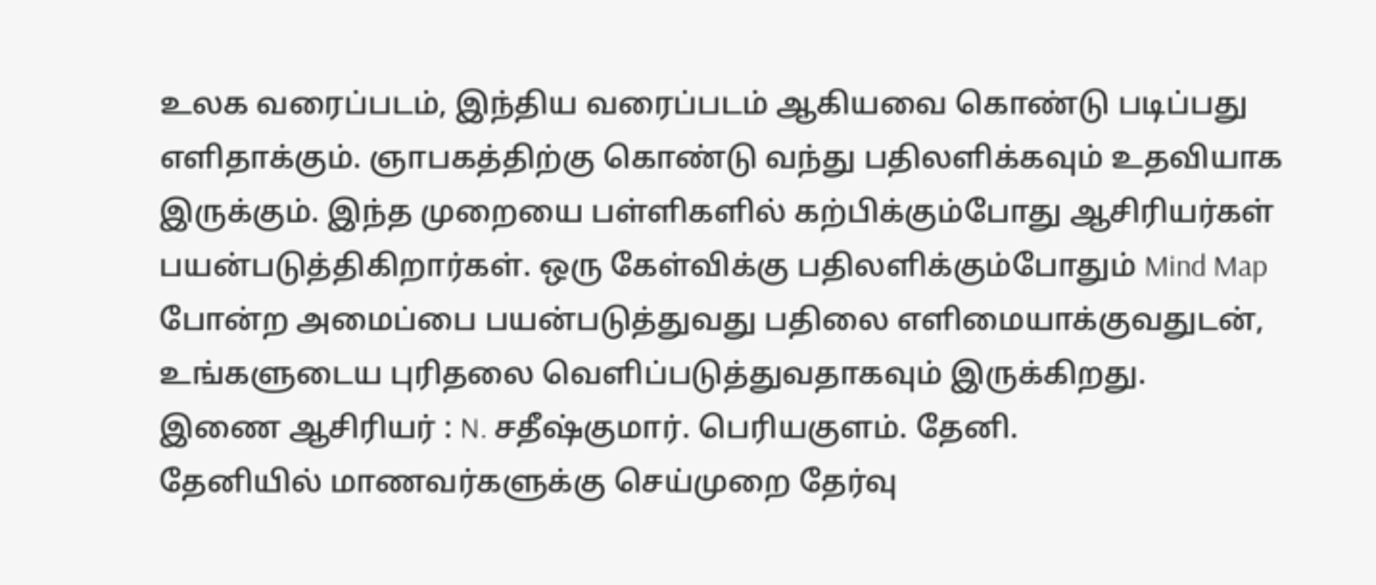உலக வரைப்படம், இந்திய வரைப்படம் ஆகியவை கொண்டு படிப்பது எளிதாக்கும். ஞாபகத்திற்கு கொண்டு வந்து பதிலளிக்கவும் உதவியாக இருக்கும். இந்த முறையை பள்ளிகளில் கற்பிக்கும்போது ஆசிரியர்கள் பயன்படுத்திகிறார்கள். ஒரு கேள்விக்கு பதிலளிக்கும்போதும் Mind Map போன்ற அமைப்பை பயன்படுத்துவது பதிலை எளிமையாக்குவதுடன், உங்களுடைய புரிதலை வெளிப்படுத்துவதாகவும் இருக்கிறது.
இணை ஆசிரியர் : N. சதீஷ்குமார். பெரியகுளம். தேனி.
தேனியில் மாணவர்களுக்கு செய்முறை தேர்வு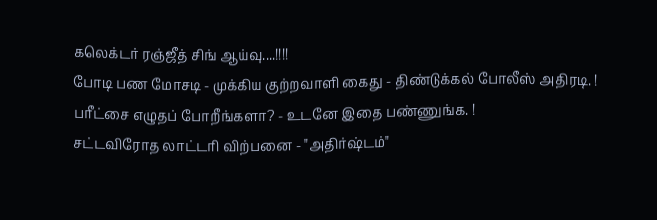கலெக்டர் ரஞ்ஜீத் சிங் ஆய்வு....!!!!
போடி பண மோசடி - முக்கிய குற்றவாளி கைது - திண்டுக்கல் போலீஸ் அதிரடி. !
பரீட்சை எழுதப் போறீங்களா? - உடனே இதை பண்ணுங்க. !
சட்டவிரோத லாட்டரி விற்பனை - "அதிர்ஷ்டம்"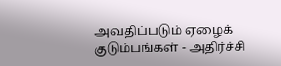அவதிப்படும் ஏழைக் குடும்பங்கள் - அதிர்ச்சி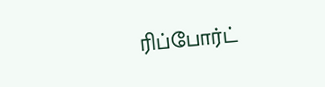ரிப்போர்ட்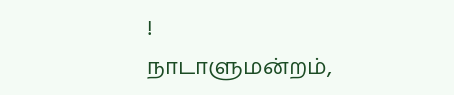!
நாடாளுமன்றம்,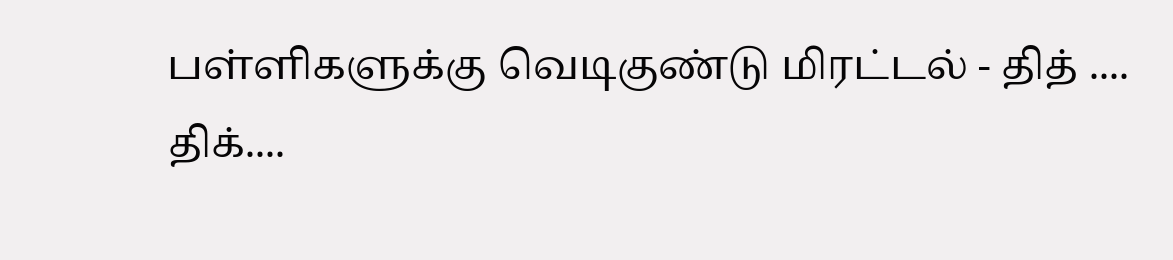பள்ளிகளுக்கு வெடிகுண்டு மிரட்டல் - தித் .... திக்....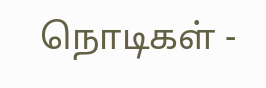நொடிகள் -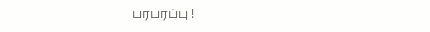பரபரப்பு !